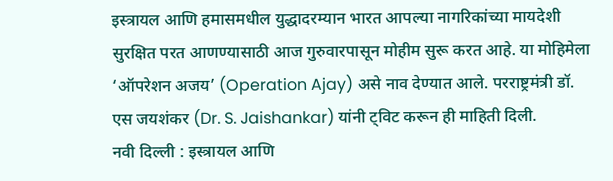इस्त्रायल आणि हमासमधील युद्धादरम्यान भारत आपल्या नागरिकांच्या मायदेशी सुरक्षित परत आणण्यासाठी आज गुरुवारपासून मोहीम सुरू करत आहे. या मोहिमेला ‘ऑपरेशन अजय’ (Operation Ajay) असे नाव देण्यात आले. परराष्ट्रमंत्री डॉ. एस जयशंकर (Dr. S. Jaishankar) यांनी ट्विट करून ही माहिती दिली.
नवी दिल्ली : इस्त्रायल आणि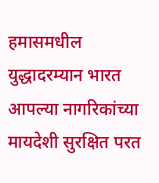हमासमधील युद्धादरम्यान भारत आपल्या नागरिकांच्या मायदेशी सुरक्षित परत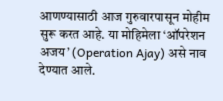आणण्यासाठी आज गुरुवारपासून मोहीम सुरू करत आहे. या मोहिमेला ‘ऑपरेशन अजय’ (Operation Ajay) असे नाव देण्यात आले.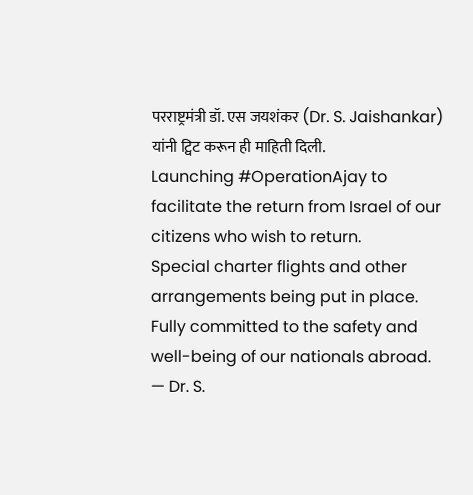परराष्ट्रमंत्री डॉ. एस जयशंकर (Dr. S. Jaishankar) यांनी ट्विट करून ही माहिती दिली.
Launching #OperationAjay to facilitate the return from Israel of our citizens who wish to return.
Special charter flights and other arrangements being put in place.
Fully committed to the safety and well-being of our nationals abroad.
— Dr. S.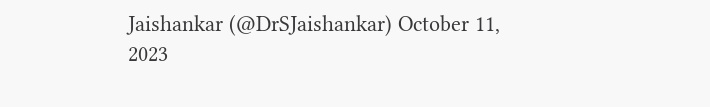Jaishankar (@DrSJaishankar) October 11, 2023